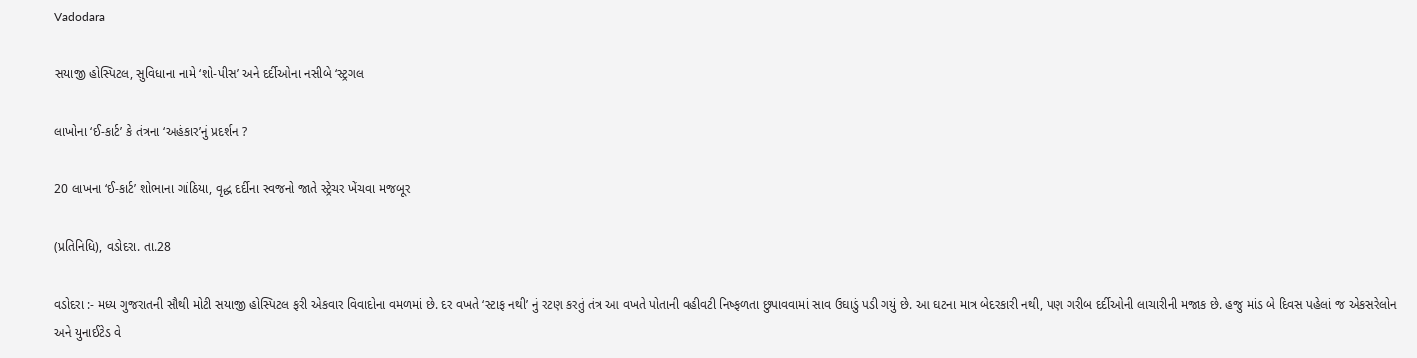Vadodara

સયાજી હોસ્પિટલ, સુવિધાના નામે ‘શો-પીસ’ અને દર્દીઓના નસીબે ‘સ્ટ્રગલ

લાખોના ‘ઈ-કાર્ટ’ કે તંત્રના ‘અહંકાર’નું પ્રદર્શન ?

20 લાખના ‘ઈ-કાર્ટ’ શોભાના ગાંઠિયા, વૃદ્ધ દર્દીના સ્વજનો જાતે સ્ટ્રેચર ખેંચવા મજબૂર

(પ્રતિનિધિ), વડોદરા. તા.28

વડોદરા :- મધ્ય ગુજરાતની સૌથી મોટી સયાજી હોસ્પિટલ ફરી એકવાર વિવાદોના વમળમાં છે. દર વખતે ‘સ્ટાફ નથી’ નું રટણ કરતું તંત્ર આ વખતે પોતાની વહીવટી નિષ્ફળતા છુપાવવામાં સાવ ઉઘાડું પડી ગયું છે. આ ઘટના માત્ર બેદરકારી નથી, પણ ગરીબ દર્દીઓની લાચારીની મજાક છે. હજુ માંડ બે દિવસ પહેલાં જ એકસરેલોન અને યુનાઈટેડ વે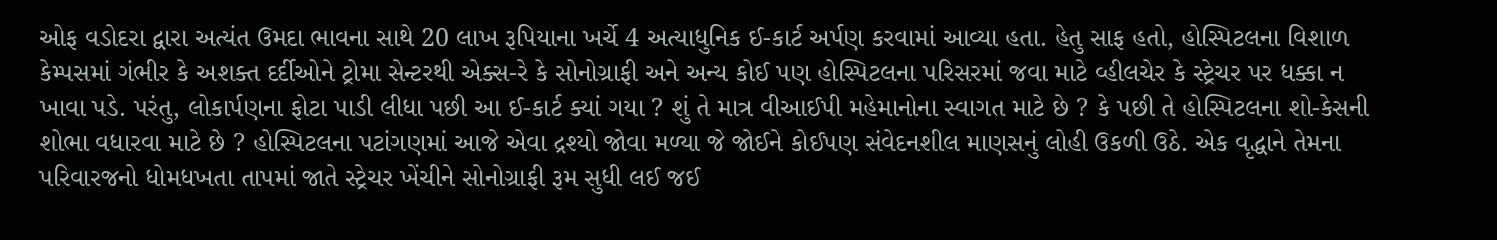ઓફ વડોદરા દ્વારા અત્યંત ઉમદા ભાવના સાથે 20 લાખ રૂપિયાના ખર્ચે 4 અત્યાધુનિક ઈ-કાર્ટ અર્પણ કરવામાં આવ્યા હતા. હેતુ સાફ હતો, હોસ્પિટલના વિશાળ કેમ્પસમાં ગંભીર કે અશક્ત દર્દીઓને ટ્રોમા સેન્ટરથી એક્સ-રે કે સોનોગ્રાફી અને અન્ય કોઈ પણ હોસ્પિટલના પરિસરમાં જવા માટે વ્હીલચેર કે સ્ટ્રેચર પર ધક્કા ન ખાવા પડે. પરંતુ, લોકાર્પણના ફોટા પાડી લીધા પછી આ ઈ-કાર્ટ ક્યાં ગયા ? શું તે માત્ર વીઆઈપી મહેમાનોના સ્વાગત માટે છે ? કે પછી તે હોસ્પિટલના શો-કેસની શોભા વધારવા માટે છે ? હોસ્પિટલના પટાંગણમાં આજે એવા દ્રશ્યો જોવા મળ્યા જે જોઈને કોઈપણ સંવેદનશીલ માણસનું લોહી ઉકળી ઉઠે. એક વૃદ્ધાને તેમના પરિવારજનો ધોમધખતા તાપમાં જાતે સ્ટ્રેચર ખેંચીને સોનોગ્રાફી રૂમ સુધી લઈ જઈ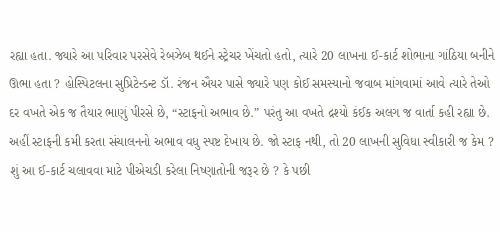રહ્યા હતા. જ્યારે આ પરિવાર પરસેવે રેબઝેબ થઈને સ્ટ્રેચર ખેંચતો હતો, ત્યારે 20 લાખના ઈ-કાર્ટ શોભાના ગાંઠિયા બનીને ઊભા હતા ? હોસ્પિટલના સુપ્રિટેન્ડન્ટ ડૉ. રંજન ઐયર પાસે જ્યારે પણ કોઈ સમસ્યાનો જવાબ માંગવામાં આવે ત્યારે તેઓ દર વખતે એક જ તૈયાર ભાણું પીરસે છે, “સ્ટાફનો અભાવ છે.” પરંતુ આ વખતે દ્રશ્યો કંઈક અલગ જ વાર્તા કહી રહ્યા છે. અહીં સ્ટાફની કમી કરતા સંચાલનનો અભાવ વધુ સ્પષ્ટ દેખાય છે. જો સ્ટાફ નથી, તો 20 લાખની સુવિધા સ્વીકારી જ કેમ ? શું આ ઈ-કાર્ટ ચલાવવા માટે પીએચડી કરેલા નિષ્ણાતોની જરૂર છે ? કે પછી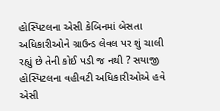હોસ્પિટલના એસી કેબિનમાં બેસતા અધિકારીઓને ગ્રાઉન્ડ લેવલ પર શું ચાલી રહ્યું છે તેની કોઈ પડી જ નથી ? સયાજી હોસ્પિટલના વહીવટી અધિકારીઓએ હવે એસી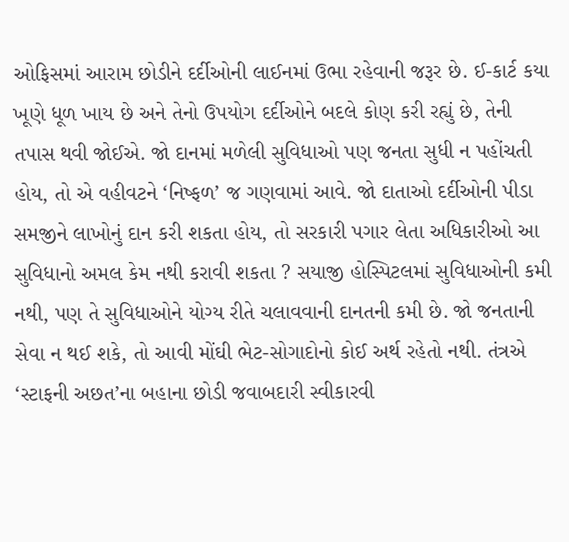ઓફિસમાં આરામ છોડીને દર્દીઓની લાઈનમાં ઉભા રહેવાની જરૂર છે. ઈ-કાર્ટ કયા ખૂણે ધૂળ ખાય છે અને તેનો ઉપયોગ દર્દીઓને બદલે કોણ કરી રહ્યું છે, તેની તપાસ થવી જોઈએ. જો દાનમાં મળેલી સુવિધાઓ પણ જનતા સુધી ન પહોંચતી હોય, તો એ વહીવટને ‘નિષ્ફળ’ જ ગણવામાં આવે. જો દાતાઓ દર્દીઓની પીડા સમજીને લાખોનું દાન કરી શકતા હોય, તો સરકારી પગાર લેતા અધિકારીઓ આ સુવિધાનો અમલ કેમ નથી કરાવી શકતા ? સયાજી હોસ્પિટલમાં સુવિધાઓની કમી નથી, પણ તે સુવિધાઓને યોગ્ય રીતે ચલાવવાની દાનતની કમી છે. જો જનતાની સેવા ન થઈ શકે, તો આવી મોંઘી ભેટ-સોગાદોનો કોઈ અર્થ રહેતો નથી. તંત્રએ ‘સ્ટાફની અછત’ના બહાના છોડી જવાબદારી સ્વીકારવી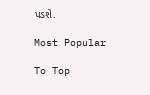પડશે.

Most Popular

To Top